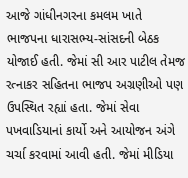આજે ગાંધીનગરના કમલમ ખાતે ભાજપના ધારાસભ્ય-સાંસદની બેઠક યોજાઈ હતી. જેમાં સી આર પાટીલ તેમજ રત્નાકર સહિતના ભાજપ અગ્રણીઓ પણ ઉપસ્થિત રહ્યાં હતા. જેમાં સેવા પખવાડિયાનાં કાર્યો અને આયોજન અંગે ચર્ચા કરવામાં આવી હતી. જેમાં મીડિયા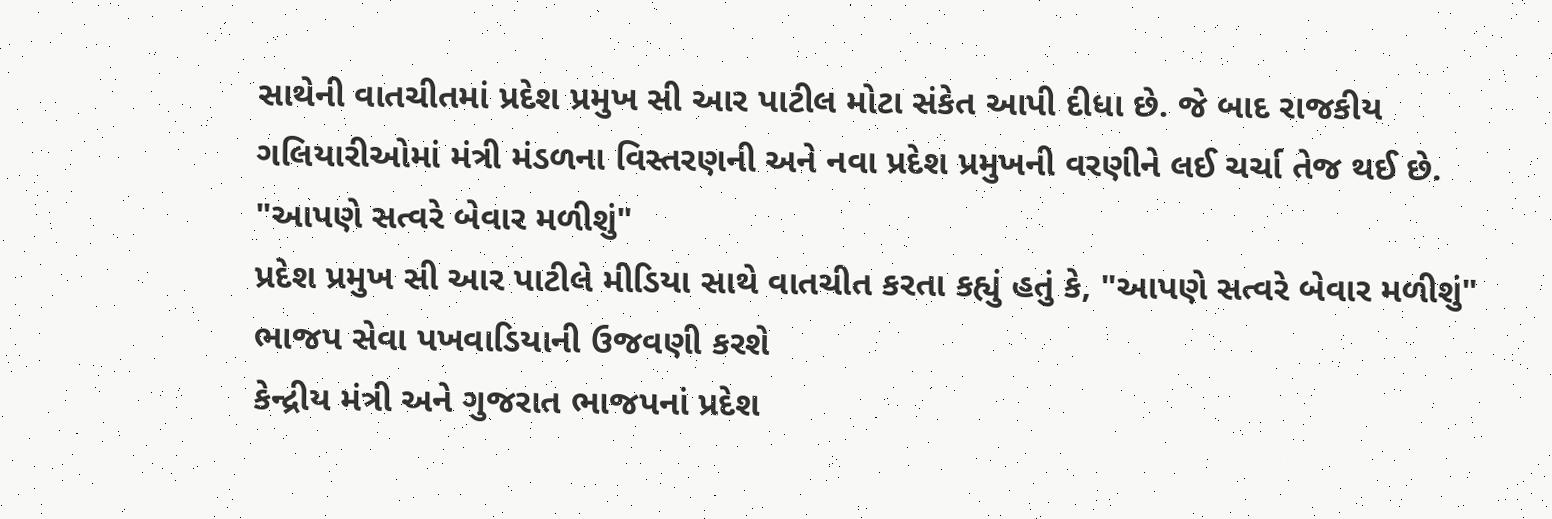સાથેની વાતચીતમાં પ્રદેશ પ્રમુખ સી આર પાટીલ મોટા સંકેત આપી દીધા છે. જે બાદ રાજકીય ગલિયારીઓમાં મંત્રી મંડળના વિસ્તરણની અને નવા પ્રદેશ પ્રમુખની વરણીને લઈ ચર્ચા તેજ થઈ છે.
"આપણે સત્વરે બેવાર મળીશું"
પ્રદેશ પ્રમુખ સી આર પાટીલે મીડિયા સાથે વાતચીત કરતા કહ્યું હતું કે, "આપણે સત્વરે બેવાર મળીશું"
ભાજપ સેવા પખવાડિયાની ઉજવણી કરશે
કેન્દ્રીય મંત્રી અને ગુજરાત ભાજપનાં પ્રદેશ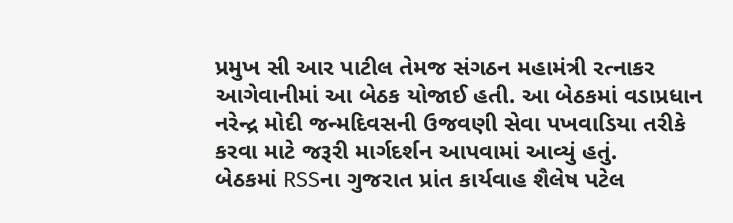પ્રમુખ સી આર પાટીલ તેમજ સંગઠન મહામંત્રી રત્નાકર આગેવાનીમાં આ બેઠક યોજાઈ હતી. આ બેઠકમાં વડાપ્રધાન નરેન્દ્ર મોદી જન્મદિવસની ઉજવણી સેવા પખવાડિયા તરીકે કરવા માટે જરૂરી માર્ગદર્શન આપવામાં આવ્યું હતું.
બેઠકમાં RSSના ગુજરાત પ્રાંત કાર્યવાહ શૈલેષ પટેલ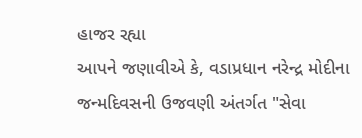હાજર રહ્યા
આપને જણાવીએ કે, વડાપ્રધાન નરેન્દ્ર મોદીના જન્મદિવસની ઉજવણી અંતર્ગત "સેવા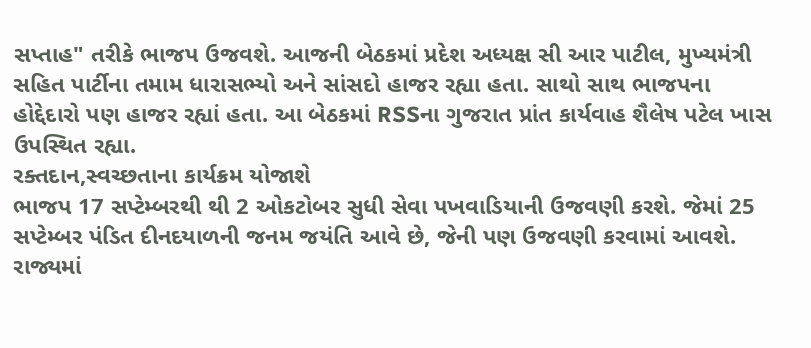સપ્તાહ" તરીકે ભાજપ ઉજવશે. આજની બેઠકમાં પ્રદેશ અધ્યક્ષ સી આર પાટીલ, મુખ્યમંત્રી સહિત પાર્ટીના તમામ ધારાસભ્યો અને સાંસદો હાજર રહ્યા હતા. સાથો સાથ ભાજપના હોદ્દેદારો પણ હાજર રહ્યાં હતા. આ બેઠકમાં RSSના ગુજરાત પ્રાંત કાર્યવાહ શૈલેષ પટેલ ખાસ ઉપસ્થિત રહ્યા.
રક્તદાન,સ્વચ્છતાના કાર્યક્રમ યોજાશે
ભાજપ 17 સપ્ટેમ્બરથી થી 2 ઓકટોબર સુધી સેવા પખવાડિયાની ઉજવણી કરશે. જેમાં 25 સપ્ટેમ્બર પંડિત દીનદયાળની જનમ જયંતિ આવે છે, જેની પણ ઉજવણી કરવામાં આવશે. રાજ્યમાં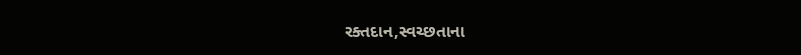રક્તદાન,સ્વચ્છતાના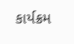કાર્યક્રમ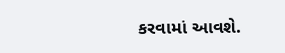કરવામાં આવશે.